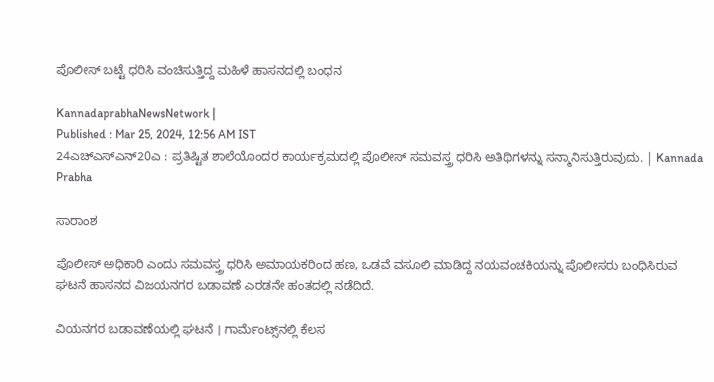ಪೊಲೀಸ್‌ ಬಟ್ಟೆ ಧರಿಸಿ ವಂಚಿಸುತ್ತಿದ್ದ ಮಹಿಳೆ ಹಾಸನದಲ್ಲಿ ಬಂಧನ

KannadaprabhaNewsNetwork |
Published : Mar 25, 2024, 12:56 AM IST
24ಎಚ್ಎಸ್ಎನ್20ಎ : ಪ್ರತಿಷ್ಟಿತ ಶಾಲೆಯೊಂದರ ಕಾರ್ಯಕ್ರಮದಲ್ಲಿ ಪೊಲೀಸ್‌ ಸಮವಸ್ತ್ರ ಧರಿಸಿ ಅತಿಥಿಗಳನ್ನು ಸನ್ಮಾನಿಸುತ್ತಿರುವುದು. | Kannada Prabha

ಸಾರಾಂಶ

ಪೊಲೀಸ್ ಅಧಿಕಾರಿ ಎಂದು ಸಮವಸ್ತ್ರ ಧರಿಸಿ ಅಮಾಯಕರಿಂದ ಹಣ, ಒಡವೆ ವಸೂಲಿ ಮಾಡಿದ್ದ ನಯವಂಚಕಿಯನ್ನು ಪೊಲೀಸರು ಬಂಧಿಸಿರುವ ಘಟನೆ ಹಾಸನದ ವಿಜಯನಗರ ಬಡಾವಣೆ ಎರಡನೇ ಹಂತದಲ್ಲಿ ನಡೆದಿದೆ.

ವಿಯನಗರ ಬಡಾವಣೆಯಲ್ಲಿ ಘಟನೆ । ಗಾರ್ಮೆಂಟ್ಸ್‌ನಲ್ಲಿ ಕೆಲಸ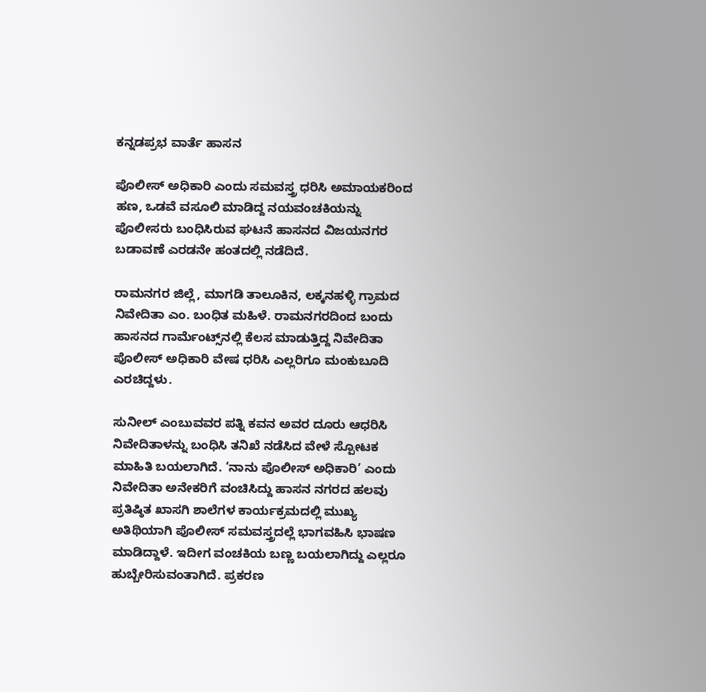ಕನ್ನಡಪ್ರಭ ವಾರ್ತೆ ಹಾಸನ

ಪೊಲೀಸ್ ಅಧಿಕಾರಿ ಎಂದು ಸಮವಸ್ತ್ರ ಧರಿಸಿ ಅಮಾಯಕರಿಂದ ಹಣ, ಒಡವೆ ವಸೂಲಿ ಮಾಡಿದ್ದ ನಯವಂಚಕಿಯನ್ನು ಪೊಲೀಸರು ಬಂಧಿಸಿರುವ ಘಟನೆ ಹಾಸನದ ವಿಜಯನಗರ ಬಡಾವಣೆ ಎರಡನೇ ಹಂತದಲ್ಲಿ ನಡೆದಿದೆ.

ರಾಮನಗರ ಜಿಲ್ಲೆ, ಮಾಗಡಿ ತಾಲೂಕಿನ, ಲಕ್ಕನಹಳ್ಳಿ ಗ್ರಾಮದ ನಿವೇದಿತಾ ಎಂ. ಬಂಧಿತ ಮಹಿಳೆ. ರಾಮನಗರದಿಂದ ಬಂದು ಹಾಸನದ ಗಾರ್ಮೆಂಟ್ಸ್‌ನಲ್ಲಿ ಕೆಲಸ ಮಾಡುತ್ತಿದ್ದ ನಿವೇದಿತಾ ಪೊಲೀಸ್ ಅಧಿಕಾರಿ ವೇಷ ಧರಿಸಿ ಎಲ್ಲರಿಗೂ ಮಂಕುಬೂದಿ ಎರಚಿದ್ದಳು.

ಸುನೀಲ್‌ ಎಂಬುವವರ ಪತ್ನಿ ಕವನ ಅವರ ದೂರು ಆಧರಿಸಿ ನಿವೇದಿತಾಳನ್ನು ಬಂಧಿಸಿ ತನಿಖೆ ನಡೆಸಿದ ವೇಳೆ ಸ್ಪೋಟಕ‌‌ ಮಾಹಿತಿ ಬಯಲಾಗಿದೆ. ‘ನಾನು ಪೊಲೀಸ್ ಅಧಿಕಾರಿ’ ಎಂದು ನಿವೇದಿತಾ ಅನೇಕರಿಗೆ ವಂಚಿಸಿದ್ದು ಹಾಸನ ನಗರದ ಹಲವು ಪ್ರತಿಷ್ಠಿತ ಖಾಸಗಿ ಶಾಲೆಗಳ‌ ಕಾರ್ಯಕ್ರಮದಲ್ಲಿ ಮುಖ್ಯ ಅತಿಥಿಯಾಗಿ ಪೊಲೀಸ್ ಸಮವಸ್ತ್ರದಲ್ಲೆ ಭಾಗವಹಿಸಿ ಭಾಷಣ ಮಾಡಿದ್ದಾಳೆ. ಇದೀಗ ವಂಚಕಿಯ ಬಣ್ಣ ಬಯಲಾಗಿದ್ದು ಎಲ್ಲರೂ ಹುಬ್ಬೇರಿಸುವಂತಾಗಿದೆ. ಪ್ರಕರಣ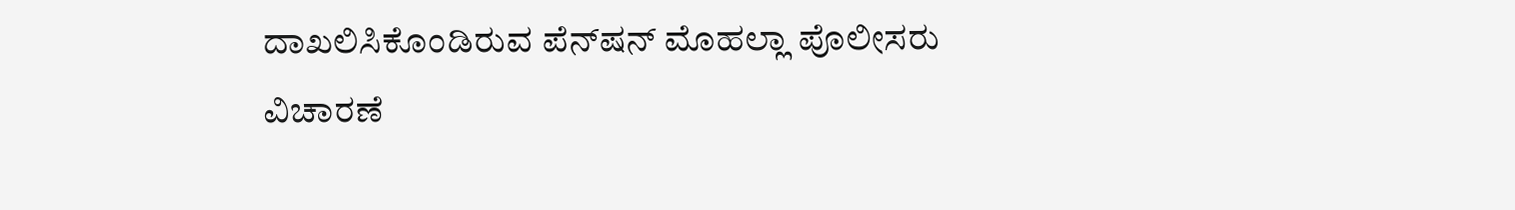ದಾಖಲಿಸಿಕೊಂಡಿರುವ ಪೆನ್‌ಷನ್ ಮೊಹಲ್ಲಾ ಪೊಲೀಸರು ವಿಚಾರಣೆ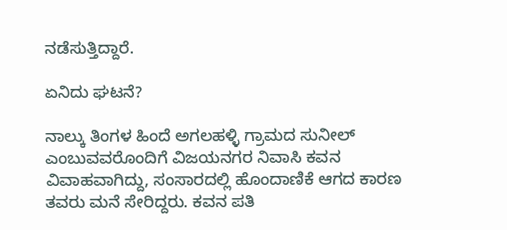ನಡೆಸುತ್ತಿದ್ದಾರೆ.

ಏನಿದು ಘಟನೆ?

ನಾಲ್ಕು ತಿಂಗಳ ಹಿಂದೆ ಅಗಲಹಳ್ಳಿ ಗ್ರಾಮದ ಸುನೀಲ್ ಎಂಬುವವರೊಂದಿಗೆ ವಿಜಯನಗರ ನಿವಾಸಿ ಕವನ ವಿವಾಹವಾಗಿದ್ದು, ಸಂಸಾರದಲ್ಲಿ ಹೊಂದಾಣಿಕೆ ಆಗದ ಕಾರಣ ತವರು ಮನೆ ಸೇರಿದ್ದರು. ಕವನ ಪತಿ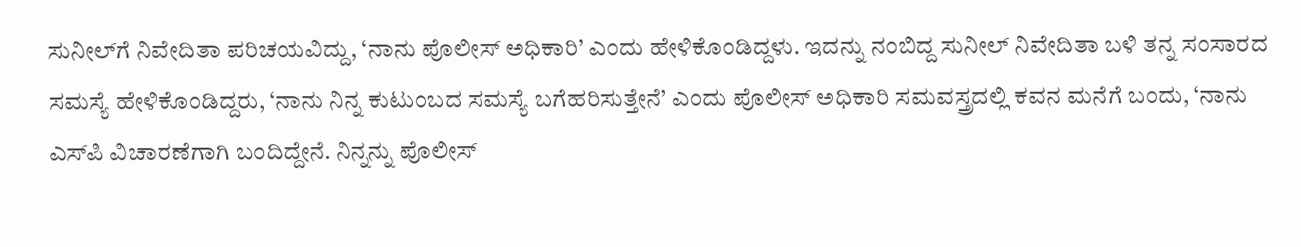ಸುನೀಲ್‌ಗೆ ನಿವೇದಿತಾ ಪರಿಚಯವಿದ್ದು, ‘ನಾನು ಪೊಲೀಸ್ ಅಧಿಕಾರಿ’ ಎಂದು ಹೇಳಿಕೊಂಡಿದ್ದಳು. ಇದನ್ನು ನಂಬಿದ್ದ ಸುನೀಲ್ ನಿವೇದಿತಾ ಬಳಿ ತನ್ನ ಸಂಸಾರದ ಸಮಸ್ಯೆ ಹೇಳಿಕೊಂಡಿದ್ದರು, ‘ನಾನು ನಿನ್ನ ಕುಟುಂಬದ ಸಮಸ್ಯೆ ಬಗೆಹರಿಸುತ್ತೇನೆ’ ಎಂದು ಪೊಲೀಸ್ ಅಧಿಕಾರಿ ಸಮವಸ್ತ್ರದಲ್ಲಿ ಕವನ ಮನೆಗೆ ಬಂದು, ‘ನಾನು ಎಸ್‌ಪಿ ವಿಚಾರಣೆಗಾಗಿ ಬಂದಿದ್ದೇನೆ. ನಿನ್ನನ್ನು ಪೊಲೀಸ್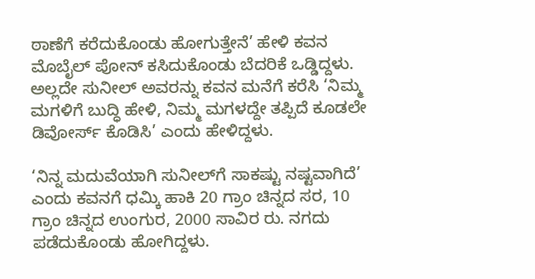ಠಾಣೆಗೆ ಕರೆದುಕೊಂಡು ಹೋಗುತ್ತೇನೆ’ ಹೇಳಿ ಕವನ ಮೊಬೈಲ್ ಪೋನ್ ಕಸಿದುಕೊಂಡು ಬೆದರಿಕೆ ಒಡ್ಡಿದ್ದಳು. ಅಲ್ಲದೇ ಸುನೀಲ್‌ ಅವರನ್ನು ಕವನ ಮನೆಗೆ ಕರೆಸಿ ‘ನಿಮ್ಮ ಮಗಳಿಗೆ ಬುದ್ಧಿ ಹೇಳಿ, ನಿಮ್ಮ ಮಗಳದ್ದೇ ತಪ್ಪಿದೆ ಕೂಡಲೇ ಡಿವೋರ್ಸ್ ಕೊಡಿಸಿ’ ಎಂದು ಹೇಳಿದ್ದಳು.

‘ನಿನ್ನ ಮದುವೆಯಾಗಿ ಸುನೀಲ್‌ಗೆ ಸಾಕಷ್ಟು ನಷ್ಟವಾಗಿದೆ’ ಎಂದು ಕವನಗೆ ಧಮ್ಕಿ ಹಾಕಿ 20 ಗ್ರಾಂ ಚಿನ್ನದ ಸರ, 10 ಗ್ರಾಂ ಚಿನ್ನದ ಉಂಗುರ, 2000 ಸಾವಿರ ರು. ನಗದು ಪಡೆದುಕೊಂಡು ಹೋಗಿದ್ದಳು.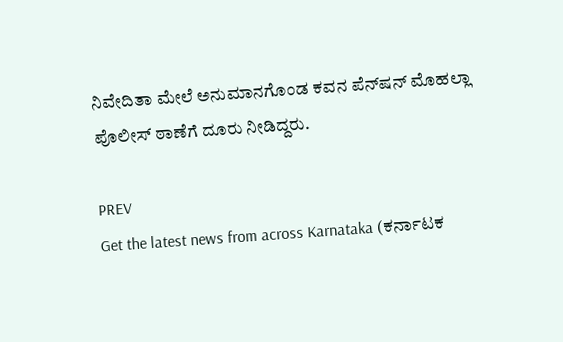ನಿವೇದಿತಾ ಮೇಲೆ ಅನುಮಾನಗೊಂಡ ಕವನ ಪೆನ್‌ಷನ್ ಮೊಹಲ್ಲಾ ಪೊಲೀಸ್ ಠಾಣೆಗೆ ದೂರು ನೀಡಿದ್ದರು.

PREV
Get the latest news from across Karnataka (ಕರ್ನಾಟಕ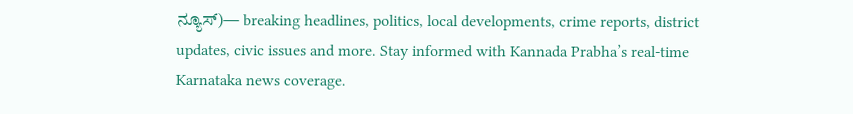ನ್ಯೂಸ್)— breaking headlines, politics, local developments, crime reports, district updates, civic issues and more. Stay informed with Kannada Prabha’s real‑time Karnataka news coverage.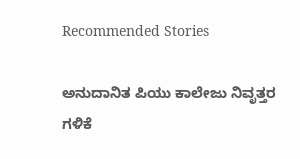Recommended Stories

ಅನುದಾನಿತ ಪಿಯು ಕಾಲೇಜು ನಿವೃತ್ತರ ಗಳಿಕೆ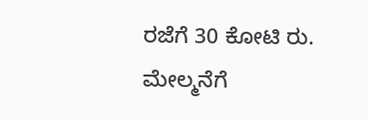ರಜೆಗೆ 30 ಕೋಟಿ ರು.
ಮೇಲ್ಮನೆಗೆ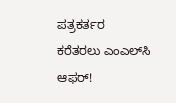ಪತ್ರಕರ್ತರ ಕರೆತರಲು ಎಂಎಲ್‌ಸಿ ಆಫರ್‌!